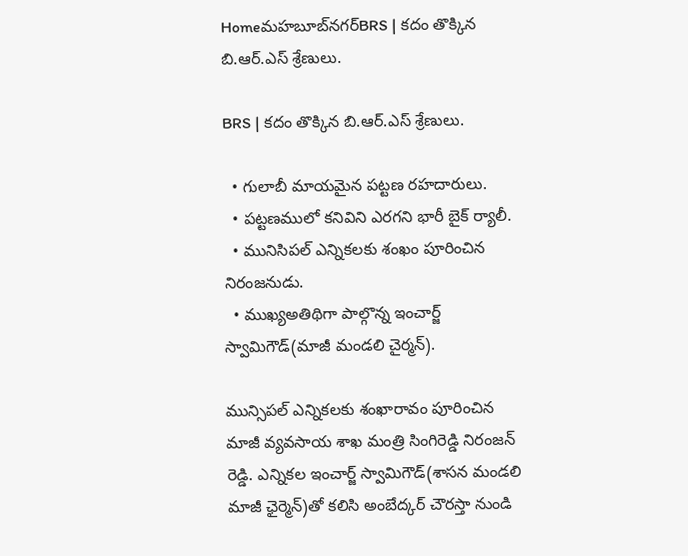Homeమహబూబ్‌నగర్‌BRS | కదం తొక్కిన బి.ఆర్.ఎస్ శ్రేణులు.

BRS | కదం తొక్కిన బి.ఆర్.ఎస్ శ్రేణులు.

  • గులాబీ మాయమైన పట్టణ రహదారులు.
  • పట్టణములో కనివిని ఎరగని భారీ బైక్ ర్యాలీ.
  • మునిసిపల్ ఎన్నికలకు శంఖం పూరించిన నిరంజనుడు.
  • ముఖ్యఅతిథిగా పాల్గొన్న ఇంచార్జ్ స్వామిగౌడ్(మాజీ మండలి చైర్మన్).

మున్సిపల్ ఎన్నికలకు శంఖారావం పూరించిన మాజీ వ్యవసాయ శాఖ మంత్రి సింగిరెడ్డి నిరంజన్ రెడ్డి. ఎన్నికల ఇంచార్జ్ స్వామిగౌడ్(శాసన మండలి మాజీ ఛైర్మెన్)తో కలిసి అంబేద్కర్ చౌరస్తా నుండి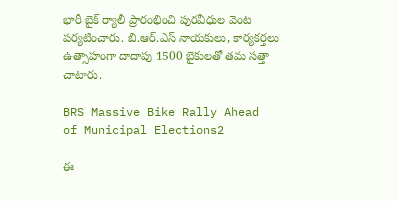భారీ బైక్ ర్యాలీ ప్రారంభించి పురవీధుల వెంట పర్యటించారు. బి.ఆర్.ఎస్ నాయకులు, కార్యకర్తలు ఉత్సాహంగా దాదాపు 1500 బైకులతో తమ సత్తా చాటారు.

BRS Massive Bike Rally Ahead of Municipal Elections2

ఈ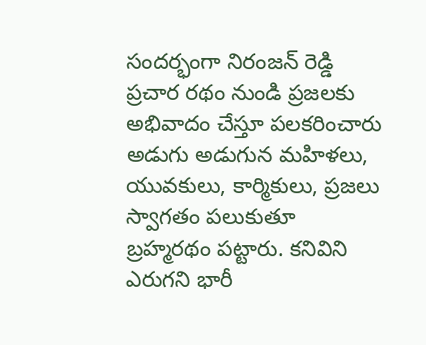సందర్భంగా నిరంజన్ రెడ్డి ప్రచార రథం నుండి ప్రజలకు అభివాదం చేస్తూ పలకరించారు అడుగు అడుగున మహిళలు, యువకులు, కార్మికులు, ప్రజలు స్వాగతం పలుకుతూ బ్రహ్మరథం పట్టారు. కనివిని ఎరుగని భారీ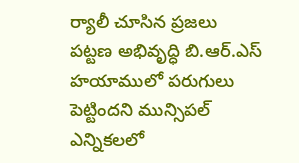ర్యాలీ చూసిన ప్రజలు పట్టణ అభివృద్ధి బి.ఆర్.ఎస్ హయాములో పరుగులు పెట్టిందని మున్సిపల్ ఎన్నికలలో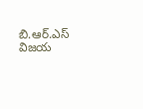బి.ఆర్.ఎస్ విజయ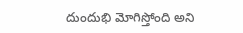దుందుభి మోగిస్తోంది అని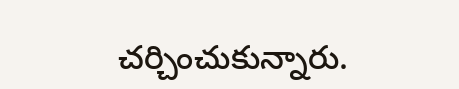చర్చించుకున్నారు.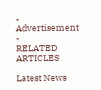- Advertisement -
RELATED ARTICLES

Latest News